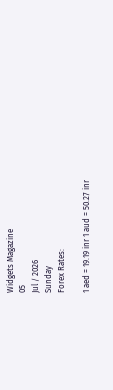Widgets Magazine
05
Jul / 2026
Sunday
Forex Rates:

1 aed = 19.19 inr 1 aud = 50.27 inr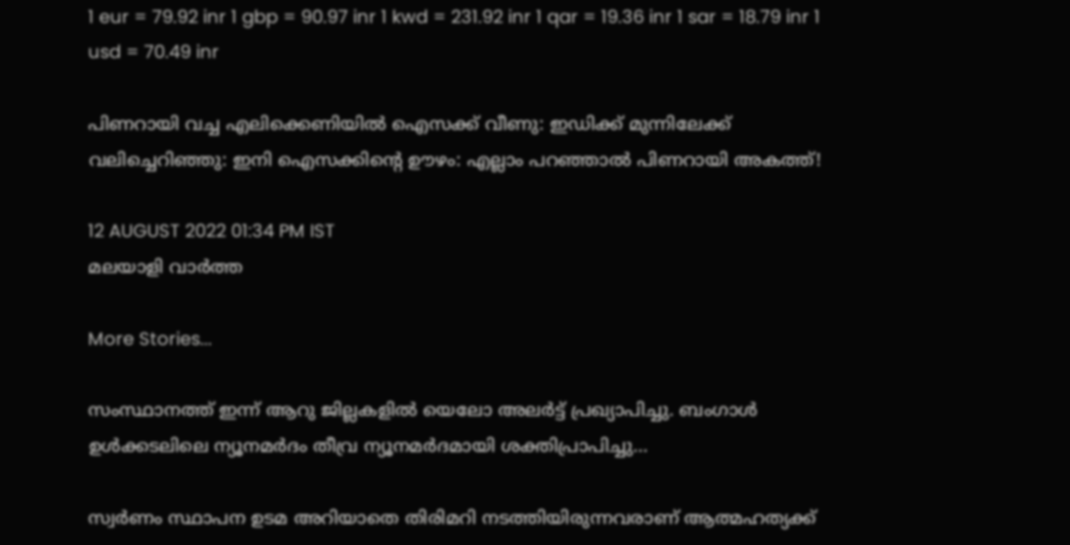1 eur = 79.92 inr 1 gbp = 90.97 inr 1 kwd = 231.92 inr 1 qar = 19.36 inr 1 sar = 18.79 inr 1 usd = 70.49 inr

പിണറായി വച്ച എലിക്കെണിയില്‍ ഐസക്ക് വീണു: ഇഡിക്ക് മുന്നിലേക്ക് വലിച്ചെറിഞ്ഞു: ഇനി ഐസക്കിന്റെ ഊഴം: എല്ലാം പറഞ്ഞാല്‍ പിണറായി അകത്ത്!

12 AUGUST 2022 01:34 PM IST
മലയാളി വാര്‍ത്ത

More Stories...

സംസ്ഥാനത്ത് ഇന്ന് ആറു ജില്ലകളില്‍ യെലോ അലര്‍ട്ട് പ്രഖ്യാപിച്ചു. ബംഗാള്‍ ഉള്‍ക്കടലിലെ ന്യൂനമര്‍ദം തീവ്ര ന്യൂനമര്‍ദമായി ശക്തിപ്രാപിച്ചു...

സ്വര്‍ണം സ്ഥാപന ഉടമ അറിയാതെ തിരിമറി നടത്തിയിരുന്നവരാണ് ആത്മഹത്യക്ക്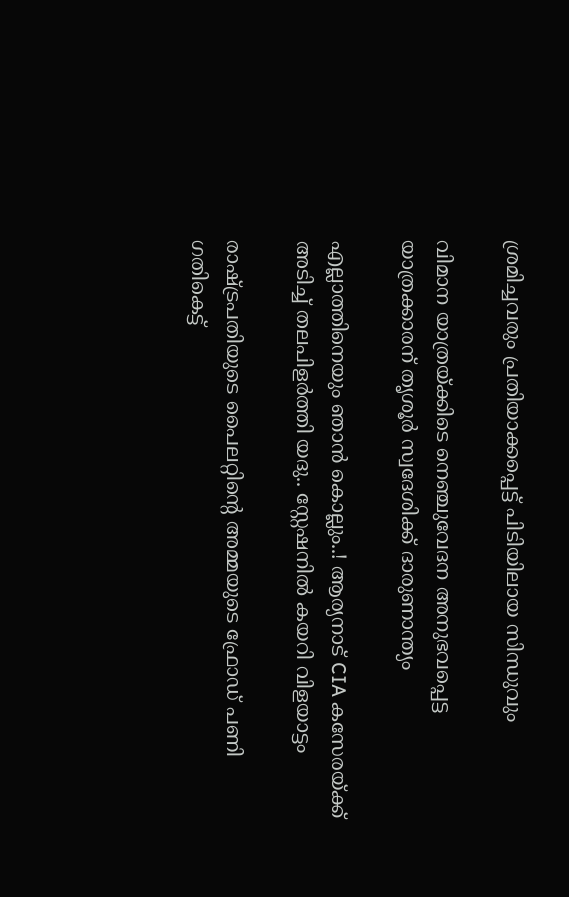ശ്രമിച്ചവരും പ്രതിയാക്കപ്പെട്ട് പിടിയിലായ സിന്ധുവും

വിമാന യാത്രയ്ക്കിടെ നെഞ്ചുവേദന അനുഭവപ്പെട്ട യാത്രക്കാരന് തൃശൂര്‍ സ്വദേശിക്ക് ദാരുണാന്ത്യം

എല്ലാത്തിനെയും ഞാൻ കൊല്ലും..! ആര്യനാട് CIA കസേരയ്ക്ക് അടിച്ച് തലപിളർത്തി യദു.. സ്റ്റേഷനിൽ കയറി വിളയാട്ടം

രാഷ്ട്രപതിയുടെ പൈലറ്റിന്റെ അമ്മയുടെ ഫ്രോഡ് പണി ഗതികെട്ട്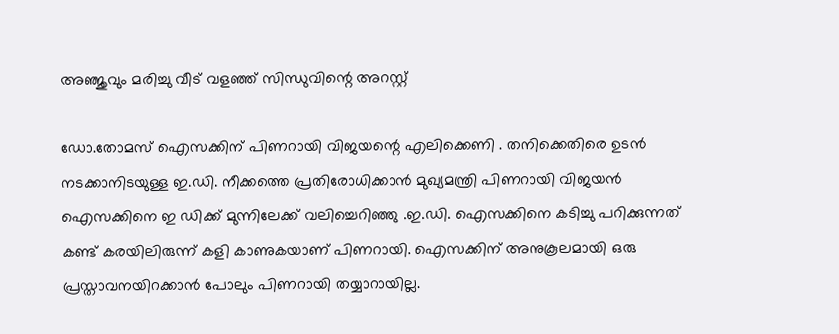അഞ്ജുവും മരിച്ചു വീട് വളഞ്ഞ് സിന്ധുവിന്റെ അറസ്റ്റ്

ഡോ.തോമസ് ഐസക്കിന് പിണറായി വിജയന്റെ എലിക്കെണി . തനിക്കെതിരെ ഉടന്‍ നടക്കാനിടയുള്ള ഇ.ഡി. നീക്കത്തെ പ്രതിരോധിക്കാന്‍ മുഖ്യമന്ത്രി പിണറായി വിജയന്‍ ഐസക്കിനെ ഇ ഡിക്ക് മുന്നിലേക്ക് വലിച്ചെറിഞ്ഞു .ഇ.ഡി. ഐസക്കിനെ കടിച്ചു പറിക്കുന്നത് കണ്ട് കരയിലിരുന്ന് കളി കാണുകയാണ് പിണറായി. ഐസക്കിന് അനുകൂലമായി ഒരു പ്രസ്താവനയിറക്കാന്‍ പോലും പിണറായി തയ്യാറായില്ല.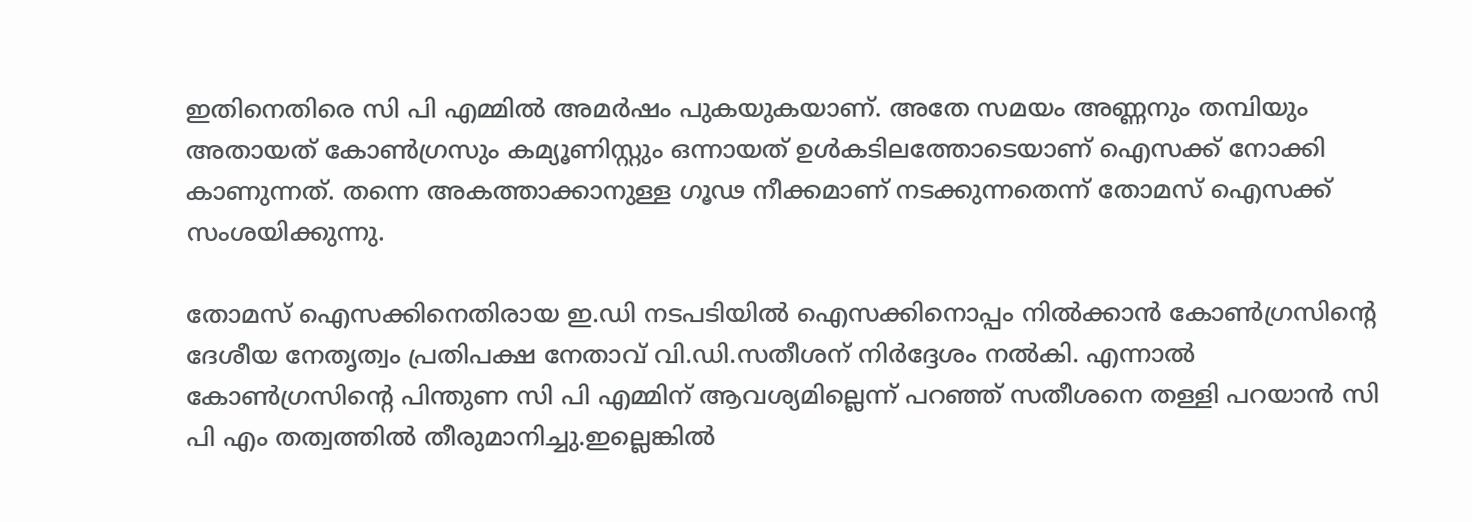ഇതിനെതിരെ സി പി എമ്മില്‍ അമര്‍ഷം പുകയുകയാണ്. അതേ സമയം അണ്ണനും തമ്പിയും അതായത് കോണ്‍ഗ്രസും കമ്യൂണിസ്റ്റും ഒന്നായത് ഉള്‍കടിലത്തോടെയാണ് ഐസക്ക് നോക്കി കാണുന്നത്. തന്നെ അകത്താക്കാനുള്ള ഗൂഢ നീക്കമാണ് നടക്കുന്നതെന്ന് തോമസ് ഐസക്ക് സംശയിക്കുന്നു.

തോമസ് ഐസക്കിനെതിരായ ഇ.ഡി നടപടിയില്‍ ഐസക്കിനൊപ്പം നില്‍ക്കാന്‍ കോണ്‍ഗ്രസിന്റെ ദേശീയ നേതൃത്വം പ്രതിപക്ഷ നേതാവ് വി.ഡി.സതീശന് നിര്‍ദ്ദേശം നല്‍കി. എന്നാല്‍ കോണ്‍ഗ്രസിന്റെ പിന്തുണ സി പി എമ്മിന് ആവശ്യമില്ലെന്ന് പറഞ്ഞ് സതീശനെ തള്ളി പറയാന്‍ സി പി എം തത്വത്തില്‍ തീരുമാനിച്ചു.ഇല്ലെങ്കില്‍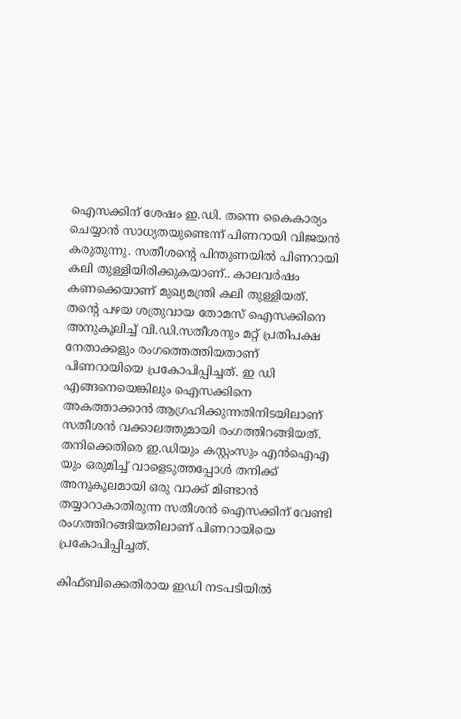ഐസക്കിന് ശേഷം ഇ.ഡി. തന്നെ കൈകാര്യം ചെയ്യാന്‍ സാധ്യതയുണ്ടെന്ന് പിണറായി വിജയന്‍ കരുതുന്നു. സതീശന്റെ പിന്തുണയില്‍ പിണറായി കലി തുള്ളിയിരിക്കുകയാണ്.. കാലവര്‍ഷം കണക്കെയാണ് മുഖ്യമന്ത്രി കലി തുള്ളിയത്. തന്റെ പഴയ ശത്രുവായ തോമസ് ഐസക്കിനെ അനുകൂലിച്ച് വി.ഡി.സതീശനും മറ്റ് പ്രതിപക്ഷ നേതാക്കളും രംഗത്തെത്തിയതാണ് പിണറായിയെ പ്രകോപിപ്പിച്ചത്. ഇ ഡി എങ്ങനെയെങ്കിലും ഐസക്കിനെ അകത്താക്കാന്‍ ആഗ്രഹിക്കുന്നതിനിടയിലാണ് സതീശന്‍ വക്കാലത്തുമായി രംഗത്തിറങ്ങിയത്. തനിക്കെതിരെ ഇ.ഡിയും കസ്റ്റംസും എന്‍ഐഎ യും ഒരുമിച്ച് വാളെടുത്തപ്പോള്‍ തനിക്ക് അനുകൂലമായി ഒരു വാക്ക് മിണ്ടാന്‍ തയ്യാറാകാതിരുന്ന സതീശന്‍ ഐസക്കിന് വേണ്ടി രംഗത്തിറങ്ങിയതിലാണ് പിണറായിയെ പ്രകോപിപ്പിച്ചത്.

കിഫ്ബിക്കെതിരായ ഇഡി നടപടിയില്‍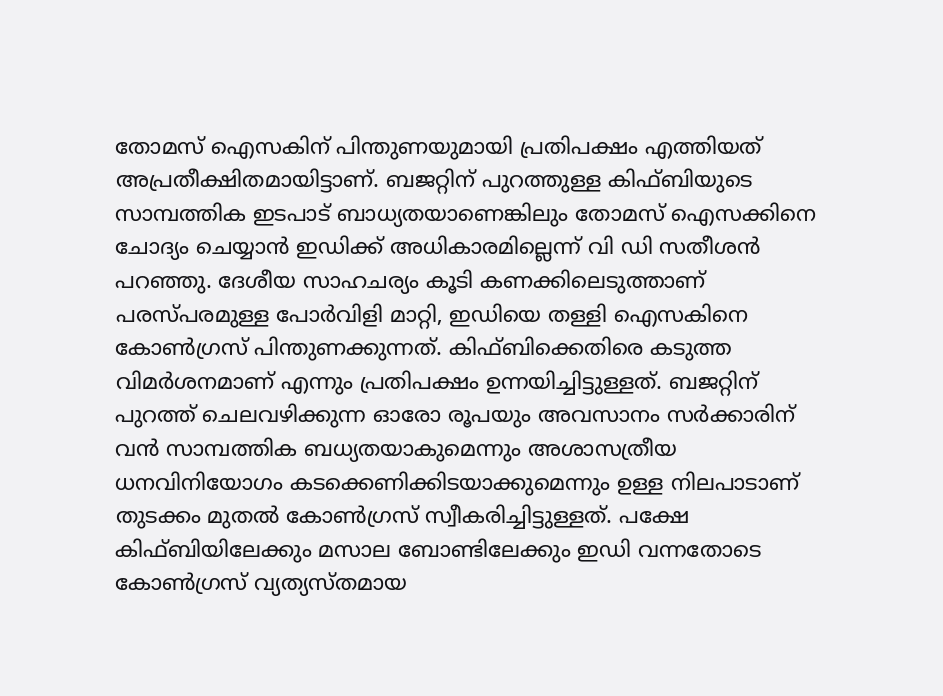തോമസ് ഐസകിന് പിന്തുണയുമായി പ്രതിപക്ഷം എത്തിയത് അപ്രതീക്ഷിതമായിട്ടാണ്. ബജറ്റിന് പുറത്തുള്ള കിഫ്ബിയുടെ സാമ്പത്തിക ഇടപാട് ബാധ്യതയാണെങ്കിലും തോമസ് ഐസക്കിനെ ചോദ്യം ചെയ്യാന്‍ ഇഡിക്ക് അധികാരമില്ലെന്ന് വി ഡി സതീശന്‍ പറഞ്ഞു. ദേശീയ സാഹചര്യം കൂടി കണക്കിലെടുത്താണ് പരസ്പരമുള്ള പോര്‍വിളി മാറ്റി, ഇഡിയെ തള്ളി ഐസകിനെ കോണ്‍ഗ്രസ് പിന്തുണക്കുന്നത്. കിഫ്ബിക്കെതിരെ കടുത്ത വിമര്‍ശനമാണ് എന്നും പ്രതിപക്ഷം ഉന്നയിച്ചിട്ടുള്ളത്. ബജറ്റിന് പുറത്ത് ചെലവഴിക്കുന്ന ഓരോ രൂപയും അവസാനം സര്‍ക്കാരിന് വന്‍ സാമ്പത്തിക ബധ്യതയാകുമെന്നും അശാസത്രീയ ധനവിനിയോഗം കടക്കെണിക്കിടയാക്കുമെന്നും ഉള്ള നിലപാടാണ് തുടക്കം മുതല്‍ കോണ്‍ഗ്രസ് സ്വീകരിച്ചിട്ടുള്ളത്. പക്ഷേ കിഫ്ബിയിലേക്കും മസാല ബോണ്ടിലേക്കും ഇഡി വന്നതോടെ കോണ്‍ഗ്രസ് വ്യത്യസ്തമായ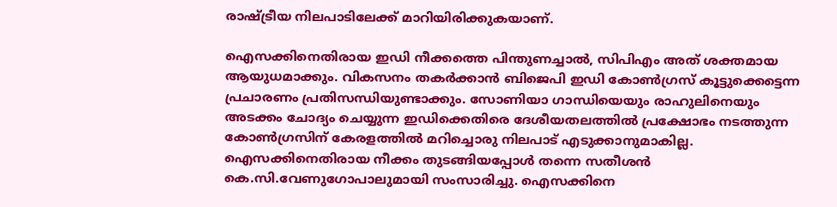രാഷ്ട്രീയ നിലപാടിലേക്ക് മാറിയിരിക്കുകയാണ്.

ഐസക്കിനെതിരായ ഇഡി നീക്കത്തെ പിന്തുണച്ചാല്‍, സിപിഎം അത് ശക്തമായ ആയുധമാക്കും. വികസനം തകര്‍ക്കാന്‍ ബിജെപി ഇഡി കോണ്‍ഗ്രസ് കൂട്ടുക്കെട്ടെന്ന പ്രചാരണം പ്രതിസന്ധിയുണ്ടാക്കും. സോണിയാ ഗാന്ധിയെയും രാഹുലിനെയും അടക്കം ചോദ്യം ചെയ്യുന്ന ഇഡിക്കെതിരെ ദേശീയതലത്തില്‍ പ്രക്ഷോഭം നടത്തുന്ന കോണ്‍ഗ്രസിന് കേരളത്തില്‍ മറിച്ചൊരു നിലപാട് എടുക്കാനുമാകില്ല. ഐസക്കിനെതിരായ നീക്കം തുടങ്ങിയപ്പോള്‍ തന്നെ സതീശന്‍ കെ.സി.വേണുഗോപാലുമായി സംസാരിച്ചു. ഐസക്കിനെ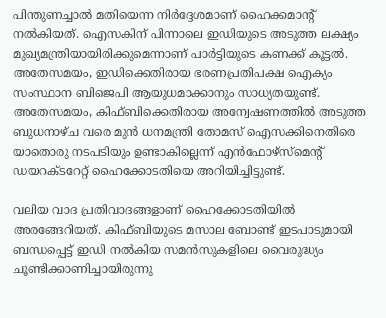പിന്തുണച്ചാല്‍ മതിയെന്ന നിര്‍ദ്ദേശമാണ് ഹൈക്കമാന്റ് നല്‍കിയത്. ഐസകിന് പിന്നാലെ ഇഡിയുടെ അടുത്ത ലക്ഷ്യം മുഖ്യമന്ത്രിയായിരിക്കുമെന്നാണ് പാര്‍ട്ടിയുടെ കണക്ക് കൂട്ടല്‍. അതേസമയം, ഇഡിക്കെതിരായ ഭരണപ്രതിപക്ഷ ഐക്യം സംസ്ഥാന ബിജെപി ആയുധമാക്കാനും സാധ്യതയുണ്ട്. അതേസമയം, കിഫ്ബിക്കെതിരായ അന്വേഷണത്തില്‍ അടുത്ത ബുധനാഴ്ച വരെ മുന്‍ ധനമന്ത്രി തോമസ് ഐസക്കിനെതിരെ യാതൊരു നടപടിയും ഉണ്ടാകില്ലെന്ന് എന്‍ഫോഴ്‌സ്‌മെന്റ് ഡയറക്ടറേറ്റ് ഹൈക്കോടതിയെ അറിയിച്ചിട്ടുണ്ട്.

വലിയ വാദ പ്രതിവാദങ്ങളാണ് ഹൈക്കോടതിയില്‍ അരങ്ങേറിയത്. കിഫ്ബിയുടെ മസാല ബോണ്ട് ഇടപാടുമായി ബന്ധപ്പെട്ട് ഇഡി നല്‍കിയ സമന്‍സുകളിലെ വൈരുദ്ധ്യം ചൂണ്ടിക്കാണിച്ചായിരുന്നു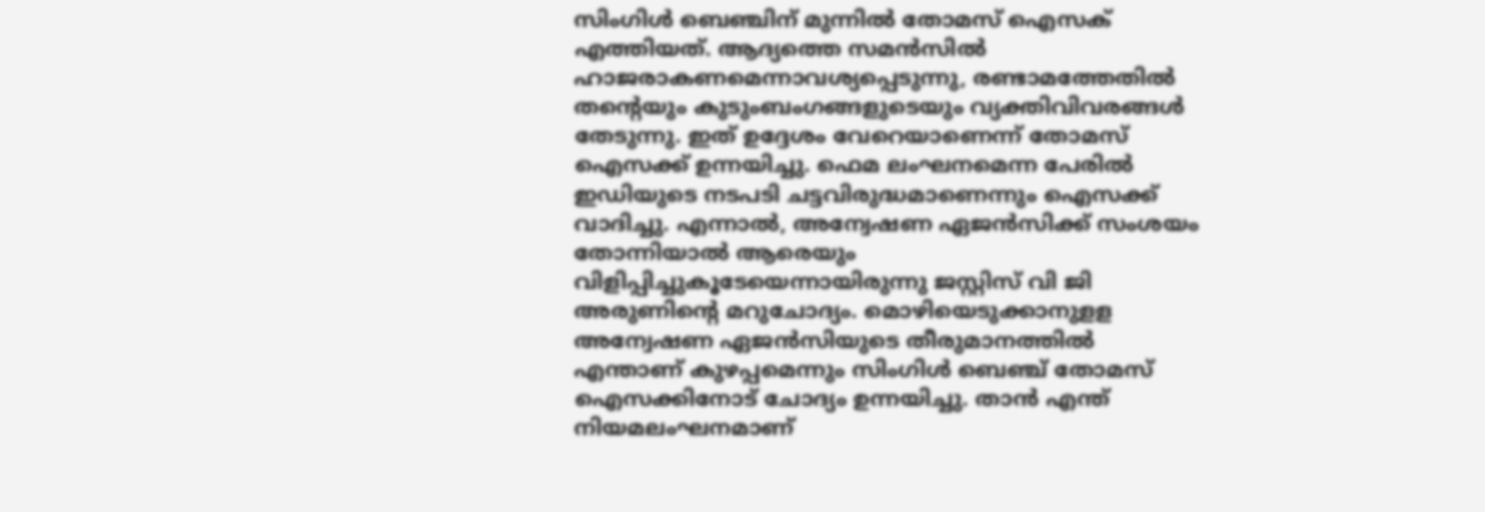സിംഗിള്‍ ബെഞ്ചിന് മുന്നില്‍ തോമസ് ഐസക് എത്തിയത്. ആദ്യത്തെ സമന്‍സില്‍ ഹാജരാകണമെന്നാവശ്യപ്പെടുന്നു, രണ്ടാമത്തേതില്‍ തന്റെയും കുടുംബംഗങ്ങളുടെയും വ്യക്തിവിവരങ്ങള്‍ തേടുന്നു. ഇത് ഉദ്ദേശം വേറെയാണെന്ന് തോമസ് ഐസക്ക് ഉന്നയിച്ചു. ഫെമ ലംഘനമെന്ന പേരില്‍ ഇഡിയുടെ നടപടി ചട്ടവിരുദ്ധമാണെന്നും ഐസക്ക് വാദിച്ചു. എന്നാല്‍, അന്വേഷണ ഏജന്‍സിക്ക് സംശയം തോന്നിയാല്‍ ആരെയും വിളിപ്പിച്ചുകൂടേയെന്നായിരുന്നു ജസ്റ്റിസ് വി ജി അരുണിന്റെ മറുചോദ്യം. മൊഴിയെടുക്കാനുളള അന്വേഷണ ഏജന്‍സിയുടെ തീരുമാനത്തില്‍ എന്താണ് കുഴപ്പമെന്നും സിംഗിള്‍ ബെഞ്ച് തോമസ് ഐസക്കിനോട് ചോദ്യം ഉന്നയിച്ചു. താന്‍ എന്ത് നിയമലംഘനമാണ്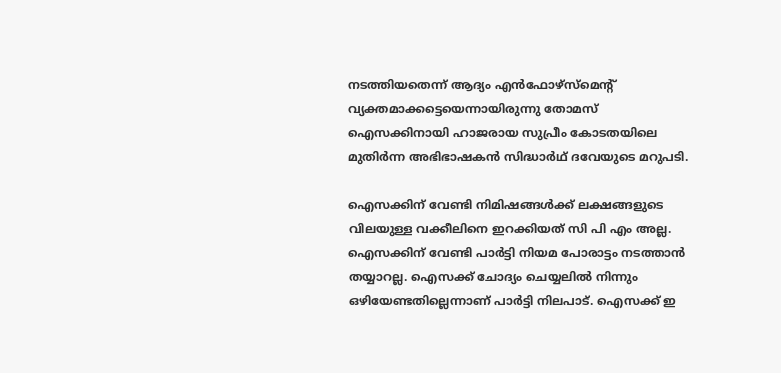നടത്തിയതെന്ന് ആദ്യം എന്‍ഫോഴ്‌സ്‌മെന്റ് വ്യക്തമാക്കട്ടെയെന്നായിരുന്നു തോമസ് ഐസക്കിനായി ഹാജരായ സുപ്രീം കോടതയിലെ മുതിര്‍ന്ന അഭിഭാഷകന്‍ സിദ്ധാര്‍ഥ് ദവേയുടെ മറുപടി.

ഐസക്കിന് വേണ്ടി നിമിഷങ്ങള്‍ക്ക് ലക്ഷങ്ങളുടെ വിലയുള്ള വക്കീലിനെ ഇറക്കിയത് സി പി എം അല്ല. ഐസക്കിന് വേണ്ടി പാര്‍ട്ടി നിയമ പോരാട്ടം നടത്താന്‍ തയ്യാറല്ല. ഐസക്ക് ചോദ്യം ചെയ്യലില്‍ നിന്നും ഒഴിയേണ്ടതില്ലെന്നാണ് പാര്‍ട്ടി നിലപാട്. ഐസക്ക് ഇ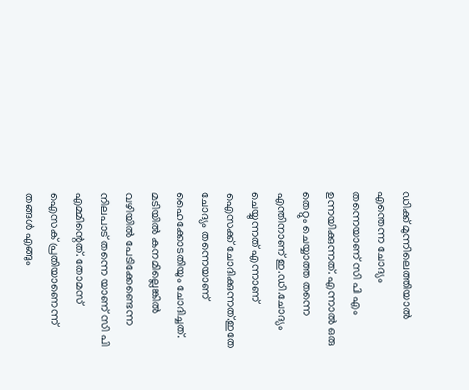ഡിക്ക് മുന്നിലെത്തിയാല്‍ എന്തെന്ന ചോദ്യം തന്നെയാണ് സി പി എം ഉന്നയിക്കുന്നത്. എന്നാല്‍ ഒരു തെറ്റും ചെയ്യാത്ത തന്നെ എന്തിനാണ് ഇ.ഡി.ചോദ്യം ചെയ്യുന്നത് എന്നാണ് ഐസക്ക് ചോദിക്കുന്നത്.ഇതേ ചോദ്യം തന്നെയാണ് ഹൈക്കോടതിയും ചോദിച്ചത്. മടിയില്‍ കനമില്ലെങ്കില്‍ വഴിയില്‍ പേടിക്കേണ്ടെന്ന നിലപാട് തന്നെ യാണ് സി പി എമ്മിന്റെത്. തോമസ് ഐസക് പ്രതിയാണെന്ന് തങ്ങള്‍ എങ്ങും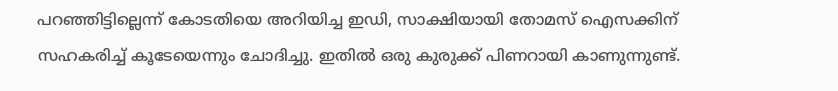പറഞ്ഞിട്ടില്ലെന്ന് കോടതിയെ അറിയിച്ച ഇഡി, സാക്ഷിയായി തോമസ് ഐസക്കിന് സഹകരിച്ച് കൂടേയെന്നും ചോദിച്ചു. ഇതില്‍ ഒരു കുരുക്ക് പിണറായി കാണുന്നുണ്ട്.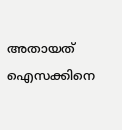അതായത് ഐസക്കിനെ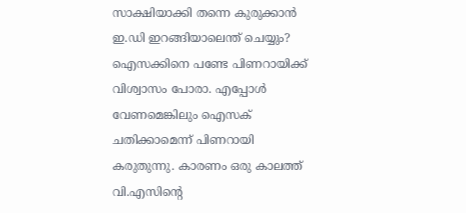സാക്ഷിയാക്കി തന്നെ കുരുക്കാന്‍ ഇ.ഡി ഇറങ്ങിയാലെന്ത് ചെയ്യും? ഐസക്കിനെ പണ്ടേ പിണറായിക്ക് വിശ്വാസം പോരാ. എപ്പോള്‍ വേണമെങ്കിലും ഐസക് ചതിക്കാമെന്ന് പിണറായി കരുതുന്നു. കാരണം ഒരു കാലത്ത് വി.എസിന്റെ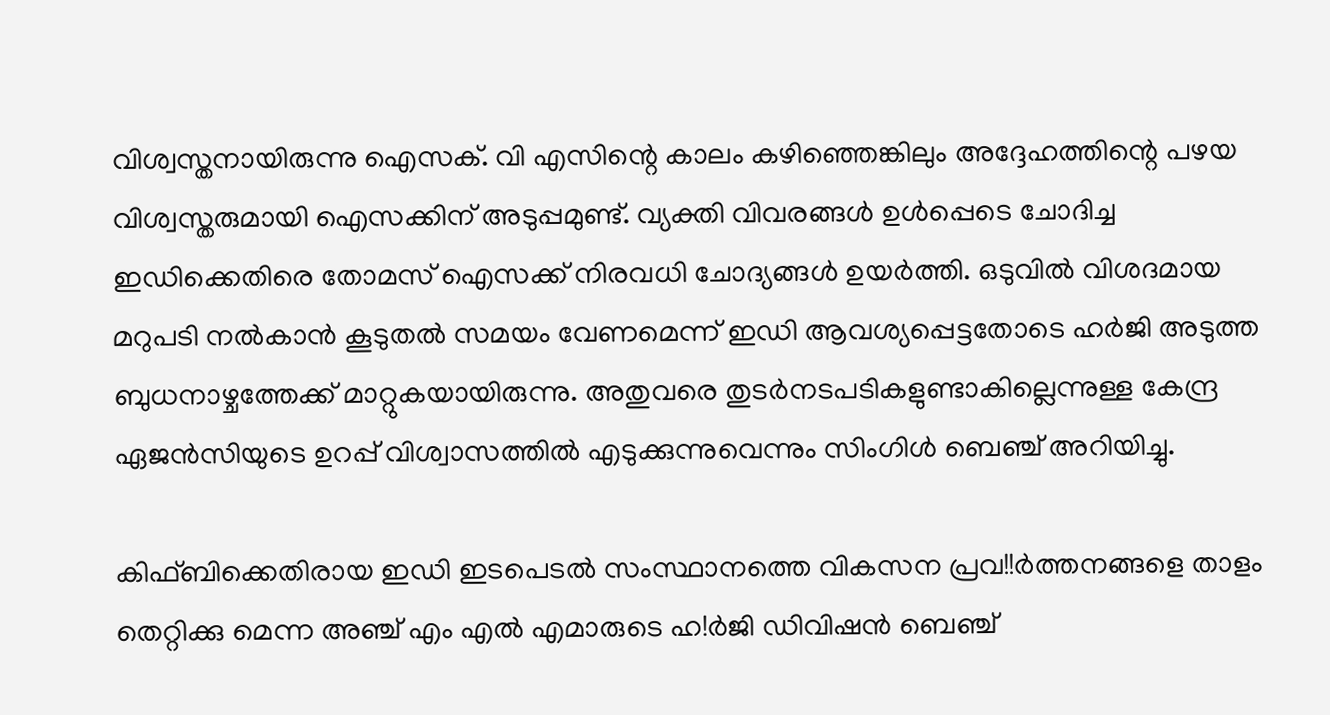വിശ്വസ്തനായിരുന്നു ഐസക്. വി എസിന്റെ കാലം കഴിഞ്ഞെങ്കിലും അദ്ദേഹത്തിന്റെ പഴയ വിശ്വസ്തരുമായി ഐസക്കിന് അടുപ്പമുണ്ട്. വ്യക്തി വിവരങ്ങള്‍ ഉള്‍പ്പെടെ ചോദിച്ച ഇഡിക്കെതിരെ തോമസ് ഐസക്ക് നിരവധി ചോദ്യങ്ങള്‍ ഉയര്‍ത്തി. ഒടുവില്‍ വിശദമായ മറുപടി നല്‍കാന്‍ കൂടുതല്‍ സമയം വേണമെന്ന് ഇഡി ആവശ്യപ്പെട്ടതോടെ ഹര്‍ജി അടുത്ത ബുധനാഴ്ചത്തേക്ക് മാറ്റുകയായിരുന്നു. അതുവരെ തുടര്‍നടപടികളുണ്ടാകില്ലെന്നുള്ള കേന്ദ്ര ഏജന്‍സിയുടെ ഉറപ്പ് വിശ്വാസത്തില്‍ എടുക്കുന്നുവെന്നും സിംഗിള്‍ ബെഞ്ച് അറിയിച്ചു.

കിഫ്ബിക്കെതിരായ ഇഡി ഇടപെടല്‍ സംസ്ഥാനത്തെ വികസന പ്രവ!!ര്‍ത്തനങ്ങളെ താളം തെറ്റിക്കു മെന്ന അഞ്ച് എം എല്‍ എമാരുടെ ഹ!ര്‍ജി ഡിവിഷന്‍ ബെഞ്ച്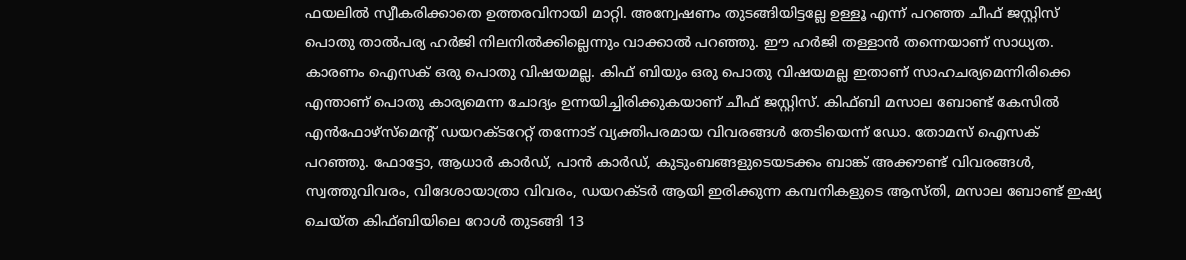ഫയലില്‍ സ്വീകരിക്കാതെ ഉത്തരവിനായി മാറ്റി. അന്വേഷണം തുടങ്ങിയിട്ടല്ലേ ഉള്ളൂ എന്ന് പറഞ്ഞ ചീഫ് ജസ്റ്റിസ് പൊതു താല്‍പര്യ ഹര്‍ജി നിലനില്‍ക്കില്ലെന്നും വാക്കാല്‍ പറഞ്ഞു. ഈ ഹര്‍ജി തള്ളാന്‍ തന്നെയാണ് സാധ്യത. കാരണം ഐസക് ഒരു പൊതു വിഷയമല്ല. കിഫ് ബിയും ഒരു പൊതു വിഷയമല്ല ഇതാണ് സാഹചര്യമെന്നിരിക്കെ എന്താണ് പൊതു കാര്യമെന്ന ചോദ്യം ഉന്നയിച്ചിരിക്കുകയാണ് ചീഫ് ജസ്റ്റിസ്. കിഫ്ബി മസാല ബോണ്ട് കേസില്‍ എന്‍ഫോഴ്‌സ്‌മെന്റ് ഡയറക്ടറേറ്റ് തന്നോട് വ്യക്തിപരമായ വിവരങ്ങള്‍ തേടിയെന്ന് ഡോ. തോമസ് ഐസക് പറഞ്ഞു. ഫോട്ടോ, ആധാര്‍ കാര്‍ഡ്, പാന്‍ കാര്‍ഡ്, കുടുംബങ്ങളുടെയടക്കം ബാങ്ക് അക്കൗണ്ട് വിവരങ്ങള്‍, സ്വത്തുവിവരം, വിദേശായാത്രാ വിവരം, ഡയറക്ടര്‍ ആയി ഇരിക്കുന്ന കമ്പനികളുടെ ആസ്തി, മസാല ബോണ്ട് ഇഷ്യ ചെയ്ത കിഫ്ബിയിലെ റോള്‍ തുടങ്ങി 13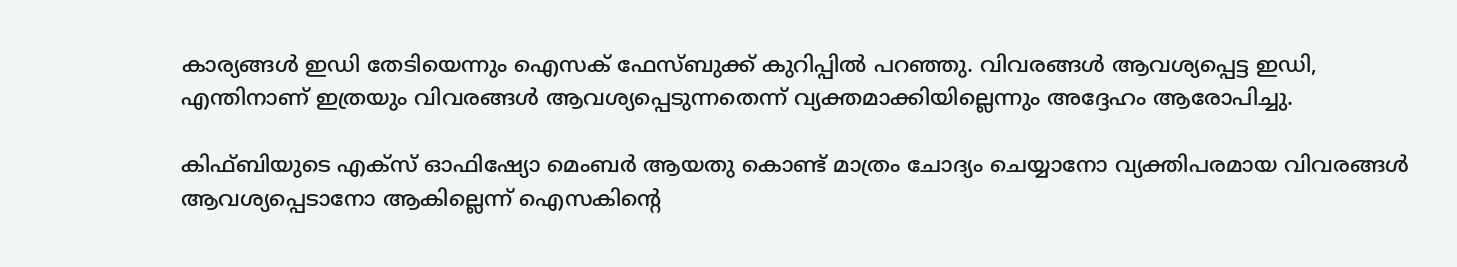കാര്യങ്ങള്‍ ഇഡി തേടിയെന്നും ഐസക് ഫേസ്ബുക്ക് കുറിപ്പില്‍ പറഞ്ഞു. വിവരങ്ങള്‍ ആവശ്യപ്പെട്ട ഇഡി, എന്തിനാണ് ഇത്രയും വിവരങ്ങള്‍ ആവശ്യപ്പെടുന്നതെന്ന് വ്യക്തമാക്കിയില്ലെന്നും അദ്ദേഹം ആരോപിച്ചു.

കിഫ്ബിയുടെ എക്‌സ് ഓഫിഷ്യോ മെംബര്‍ ആയതു കൊണ്ട് മാത്രം ചോദ്യം ചെയ്യാനോ വ്യക്തിപരമായ വിവരങ്ങള്‍ ആവശ്യപ്പെടാനോ ആകില്ലെന്ന് ഐസകിന്റെ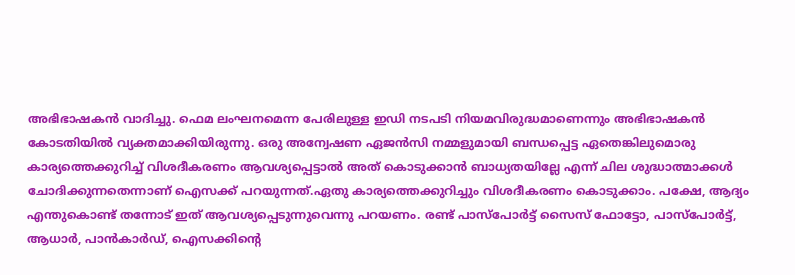അഭിഭാഷകന്‍ വാദിച്ചു. ഫെമ ലംഘനമെന്ന പേരിലുള്ള ഇഡി നടപടി നിയമവിരുദ്ധമാണെന്നും അഭിഭാഷകന്‍ കോടതിയില്‍ വ്യക്തമാക്കിയിരുന്നു. ഒരു അന്വേഷണ ഏജന്‍സി നമ്മളുമായി ബന്ധപ്പെട്ട ഏതെങ്കിലുമൊരു കാര്യത്തെക്കുറിച്ച് വിശദീകരണം ആവശ്യപ്പെട്ടാല്‍ അത് കൊടുക്കാന്‍ ബാധ്യതയില്ലേ എന്ന് ചില ശുദ്ധാത്മാക്കള്‍ ചോദിക്കുന്നതെന്നാണ് ഐസക്ക് പറയുന്നത്.ഏതു കാര്യത്തെക്കുറിച്ചും വിശദീകരണം കൊടുക്കാം. പക്ഷേ, ആദ്യം എന്തുകൊണ്ട് തന്നോട് ഇത് ആവശ്യപ്പെടുന്നുവെന്നു പറയണം. രണ്ട് പാസ്‌പോര്‍ട്ട് സൈസ് ഫോട്ടോ, പാസ്‌പോര്‍ട്ട്, ആധാര്‍, പാന്‍കാര്‍ഡ്, ഐസക്കിന്റെ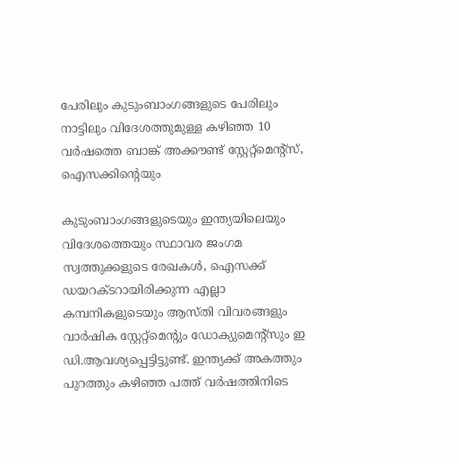പേരിലും കുടുംബാംഗങ്ങളുടെ പേരിലും നാട്ടിലും വിദേശത്തുമുള്ള കഴിഞ്ഞ 10 വര്‍ഷത്തെ ബാങ്ക് അക്കൗണ്ട് സ്റ്റേറ്റ്‌മെന്റ്‌സ്, ഐസക്കിന്റെയും

കുടുംബാംഗങ്ങളുടെയും ഇന്ത്യയിലെയും വിദേശത്തെയും സ്ഥാവര ജംഗമ സ്വത്തുക്കളുടെ രേഖകള്‍, ഐസക്ക് ഡയറക്ടറായിരിക്കുന്ന എല്ലാ കമ്പനികളുടെയും ആസ്തി വിവരങ്ങളും വാര്‍ഷിക സ്റ്റേറ്റ്‌മെന്റും ഡോക്യുമെന്റ്‌സും ഇ ഡി.ആവശ്യപ്പെട്ടിട്ടുണ്ട്. ഇന്ത്യക്ക് അകത്തും പുറത്തും കഴിഞ്ഞ പത്ത് വര്‍ഷത്തിനിടെ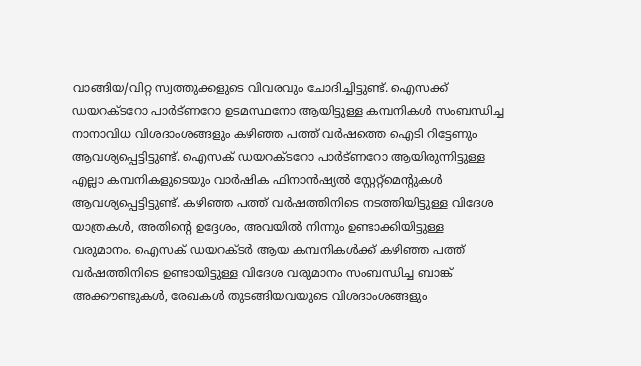വാങ്ങിയ/വിറ്റ സ്വത്തുക്കളുടെ വിവരവും ചോദിച്ചിട്ടുണ്ട്. ഐസക്ക് ഡയറക്ടറോ പാര്‍ട്ണറോ ഉടമസ്ഥനോ ആയിട്ടുള്ള കമ്പനികള്‍ സംബന്ധിച്ച നാനാവിധ വിശദാംശങ്ങളും കഴിഞ്ഞ പത്ത് വര്‍ഷത്തെ ഐടി റിട്ടേണും ആവശ്യപ്പെട്ടിട്ടുണ്ട്. ഐസക് ഡയറക്ടറോ പാര്‍ട്ണറോ ആയിരുന്നിട്ടുള്ള എല്ലാ കമ്പനികളുടെയും വാര്‍ഷിക ഫിനാന്‍ഷ്യല്‍ സ്റ്റേറ്റ്‌മെന്റുകള്‍ ആവശ്യപ്പെട്ടിട്ടുണ്ട്. കഴിഞ്ഞ പത്ത് വര്‍ഷത്തിനിടെ നടത്തിയിട്ടുള്ള വിദേശ യാത്രകള്‍, അതിന്റെ ഉദ്ദേശം, അവയില്‍ നിന്നും ഉണ്ടാക്കിയിട്ടുള്ള വരുമാനം. ഐസക് ഡയറക്ടര്‍ ആയ കമ്പനികള്‍ക്ക് കഴിഞ്ഞ പത്ത് വര്‍ഷത്തിനിടെ ഉണ്ടായിട്ടുള്ള വിദേശ വരുമാനം സംബന്ധിച്ച ബാങ്ക് അക്കൗണ്ടുകള്‍, രേഖകള്‍ തുടങ്ങിയവയുടെ വിശദാംശങ്ങളും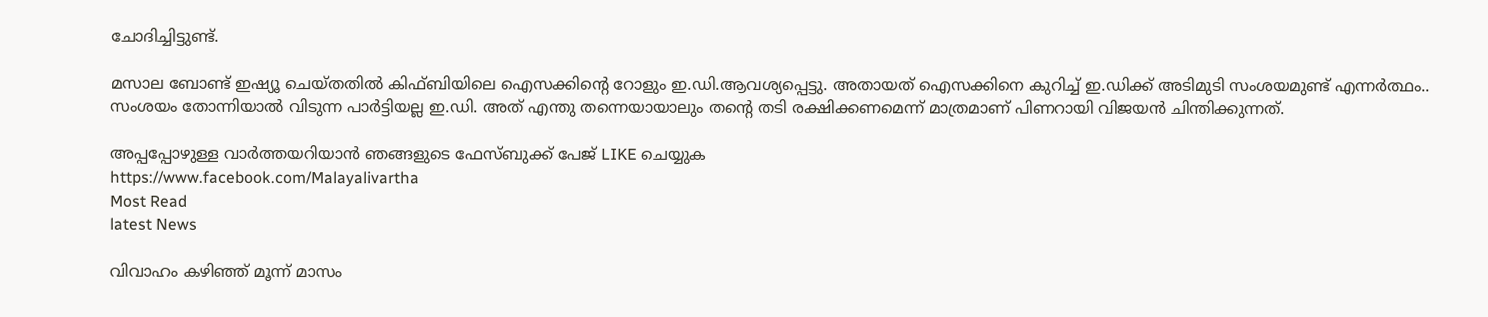ചോദിച്ചിട്ടുണ്ട്.

മസാല ബോണ്ട് ഇഷ്യൂ ചെയ്തതില്‍ കിഫ്ബിയിലെ ഐസക്കിന്റെ റോളും ഇ.ഡി.ആവശ്യപ്പെട്ടു. അതായത് ഐസക്കിനെ കുറിച്ച് ഇ.ഡിക്ക് അടിമുടി സംശയമുണ്ട് എന്നര്‍ത്ഥം.. സംശയം തോന്നിയാല്‍ വിടുന്ന പാര്‍ട്ടിയല്ല ഇ.ഡി. അത് എന്തു തന്നെയായാലും തന്റെ തടി രക്ഷിക്കണമെന്ന് മാത്രമാണ് പിണറായി വിജയന്‍ ചിന്തിക്കുന്നത്.

അപ്പപ്പോഴുള്ള വാര്‍ത്തയറിയാന്‍ ഞങ്ങളുടെ ഫേസ്‌ബുക്ക്‌ പേജ് LIKE ചെയ്യുക
https://www.facebook.com/Malayalivartha
Most Read
latest News

വിവാഹം കഴിഞ്ഞ് മൂന്ന് മാസം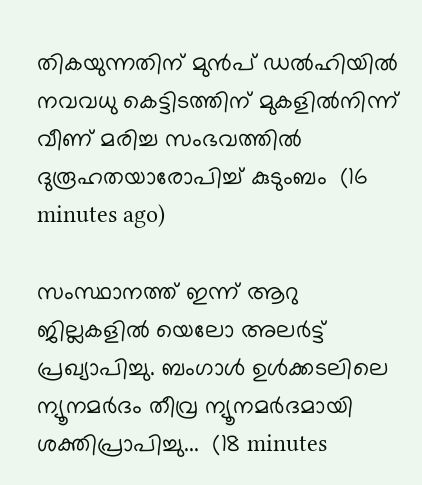തികയുന്നതിന് മുൻപ് ഡൽഹിയിൽ നവവധു കെട്ടിടത്തിന് മുകളിൽനിന്ന് വീണ് മരിച്ച സംഭവത്തിൽ ദുരൂഹതയാരോപിച്ച് കുടുംബം  (16 minutes ago)

സംസ്ഥാനത്ത് ഇന്ന് ആറു ജില്ലകളില്‍ യെലോ അലര്‍ട്ട് പ്രഖ്യാപിച്ചു. ബംഗാള്‍ ഉള്‍ക്കടലിലെ ന്യൂനമര്‍ദം തീവ്ര ന്യൂനമര്‍ദമായി ശക്തിപ്രാപിച്ചു...  (18 minutes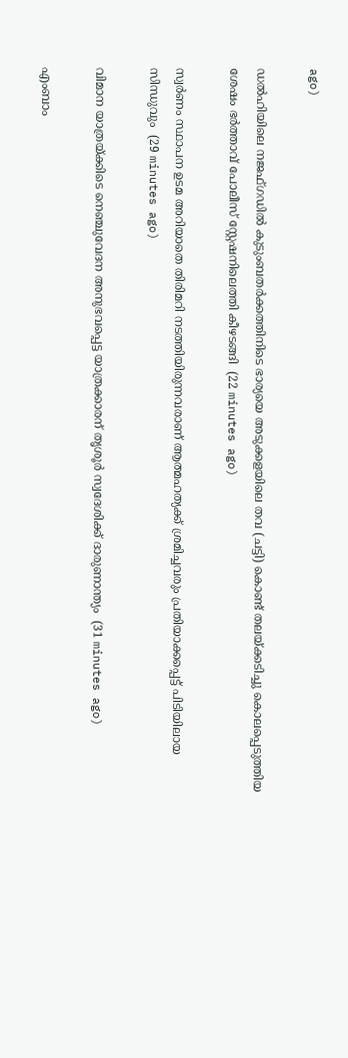ago)

ഡൽഹിയിലെ നജഫ്ഗഡിൽ കുടുംബതർക്കത്തിനിടെ ഭാര്യയെ അടുക്കളയിലെ തവ (ചട്ടി) കൊണ്ട് തലയ്ക്കടിച്ചു കൊലപ്പെടുത്തിയ ശേഷം ഭർത്താവ് പോലീസ് സ്റ്റേഷനിലെത്തി കീഴടങ്ങി  (22 minutes ago)

സ്വര്‍ണം സ്ഥാപന ഉടമ അറിയാതെ തിരിമറി നടത്തിയിരുന്നവരാണ് ആത്മഹത്യക്ക് ശ്രമിച്ചവരും പ്രതിയാക്കപ്പെട്ട് പിടിയിലായ സിന്ധുവും  (29 minutes ago)

വിമാന യാത്രയ്ക്കിടെ നെഞ്ചുവേദന അനുഭവപ്പെട്ട യാത്രക്കാരന് തൃശൂര്‍ സ്വദേശിക്ക് ദാരുണാന്ത്യം  (31 minutes ago)

എംബാം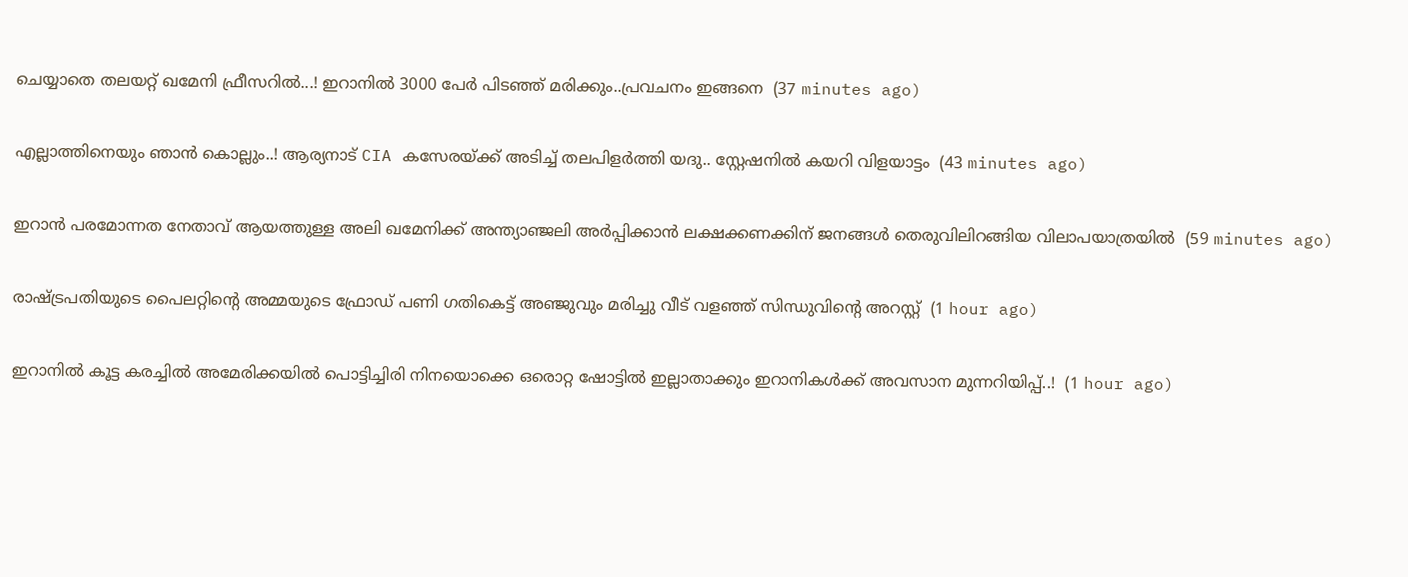ചെയ്യാതെ തലയറ്റ് ഖമേനി ഫ്രീസറിൽ...! ഇറാനിൽ 3000 പേർ പിടഞ്ഞ് മരിക്കും..പ്രവചനം ഇങ്ങനെ  (37 minutes ago)

എല്ലാത്തിനെയും ഞാൻ കൊല്ലും..! ആര്യനാട് CIA കസേരയ്ക്ക് അടിച്ച് തലപിളർത്തി യദു.. സ്റ്റേഷനിൽ കയറി വിളയാട്ടം  (43 minutes ago)

ഇറാന്‍ പരമോന്നത നേതാവ് ആയത്തുള്ള അലി ഖമേനിക്ക് അന്ത്യാഞ്ജലി അര്‍പ്പിക്കാന്‍ ലക്ഷക്കണക്കിന് ജനങ്ങള്‍ തെരുവിലിറങ്ങിയ വിലാപയാത്രയില്‍  (59 minutes ago)

രാഷ്ട്രപതിയുടെ പൈലറ്റിന്റെ അമ്മയുടെ ഫ്രോഡ് പണി ഗതികെട്ട് അഞ്ജുവും മരിച്ചു വീട് വളഞ്ഞ് സിന്ധുവിന്റെ അറസ്റ്റ്  (1 hour ago)

ഇറാനിൽ കൂട്ട കരച്ചിൽ അമേരിക്കയിൽ പൊട്ടിച്ചിരി നിനയൊക്കെ ഒരൊറ്റ ഷോട്ടിൽ ഇല്ലാതാക്കും ഇറാനികൾക്ക് അവസാന മുന്നറിയിപ്പ്..!  (1 hour ago)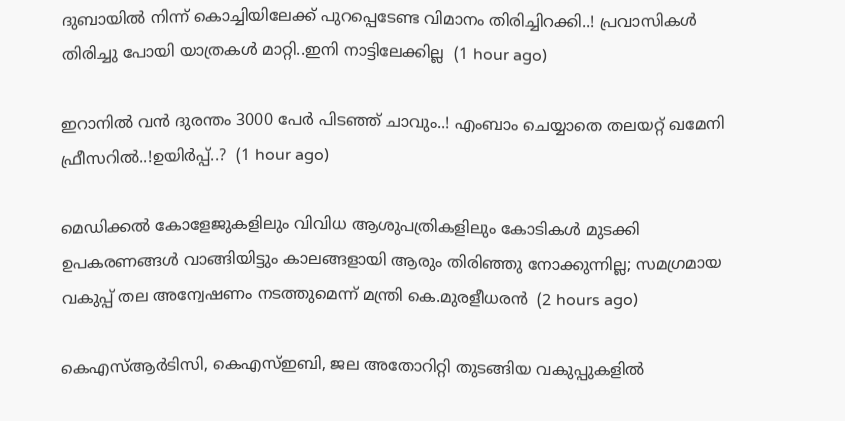ദുബായിൽ നിന്ന് കൊച്ചിയിലേക്ക് പുറപ്പെടേണ്ട വിമാനം തിരിച്ചിറക്കി..! പ്രവാസികൾ തിരിച്ചു പോയി യാത്രകൾ മാറ്റി..ഇനി നാട്ടിലേക്കില്ല  (1 hour ago)

ഇറാനിൽ വൻ ദുരന്തം 3000 പേർ പിടഞ്ഞ് ചാവും..! എംബാം ചെയ്യാതെ തലയറ്റ് ഖമേനി ഫ്രീസറിൽ..!ഉയിർപ്പ്..?  (1 hour ago)

മെഡിക്കൽ കോളേജുകളിലും വിവിധ ആശുപത്രികളിലും കോടികൾ മുടക്കി ഉപകരണങ്ങൾ വാങ്ങിയിട്ടും കാലങ്ങളായി ആരും തിരിഞ്ഞു നോക്കുന്നില്ല; സമഗ്രമായ വകുപ്പ് തല അന്വേഷണം നടത്തുമെന്ന് മന്ത്രി കെ.മുരളീധരൻ  (2 hours ago)

കെഎസ്ആർടിസി, കെഎസ്ഇബി, ജല അതോറിറ്റി തുടങ്ങിയ വകുപ്പുകളിൽ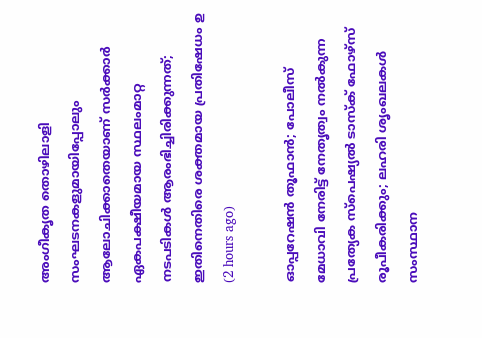അംഗീകൃത തൊഴിലാളി സംഘടനകളുമായിപ്പോലും ആലോചിക്കാതെയാണ് സർക്കാർ ഏകപക്ഷീയമായ സ്ഥലംമാറ്റ നടപടികൾ ആരംഭിച്ചിരിക്കുന്നത്; ഇതിനെതിരെ ശക്തമായ പ്രതിഷേധം ഉ  (2 hours ago)

ഓപ്പറേഷൻ തൂഫാൻ; പോലീസ് മേധാവി നേരിട്ട്‌ നേതൃത്വം നൽകുന്ന പ്രത്യേക സ്പെഷ്യൽ ടാസ്‌ക് ഫോഴ്‌സ് രൂപീകരിക്കും; ലഹരി ശൃംഖലകൾ സംസ്ഥാന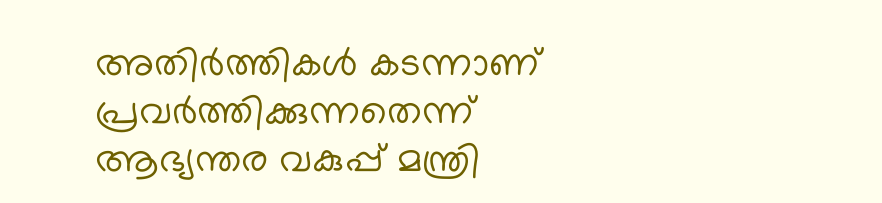അതിർത്തികൾ കടന്നാണ് പ്രവർത്തിക്കുന്നതെന്ന് ആഭ്യന്തര വകുപ്പ് മന്ത്രി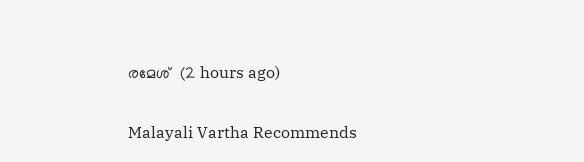രമേശ്  (2 hours ago)

Malayali Vartha Recommends